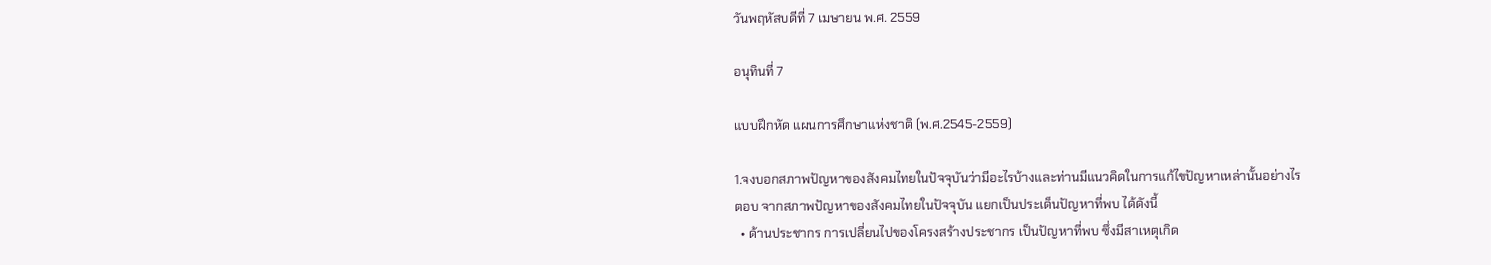วันพฤหัสบดีที่ 7 เมษายน พ.ศ. 2559

อนุทินที่ 7

แบบฝึกหัด แผนการศึกษาแห่งชาติ (พ.ศ.2545-2559)

1.จงบอกสภาพปัญหาของสังคมไทยในปัจจุบันว่ามีอะไรบ้างและท่านมีแนวคิดในการแก้ไขปัญหาเหล่านั้นอย่างไร
ตอบ จากสภาพปัญหาของสังคมไทยในปัจจุบัน แยกเป็นประเด็นปัญหาที่พบ ได้ดังนี้
  • ด้านประชากร การเปลี่ยนไปของโครงสร้างประชากร เป็นปัญหาที่พบ ซึ่งมีสาเหตุเกิด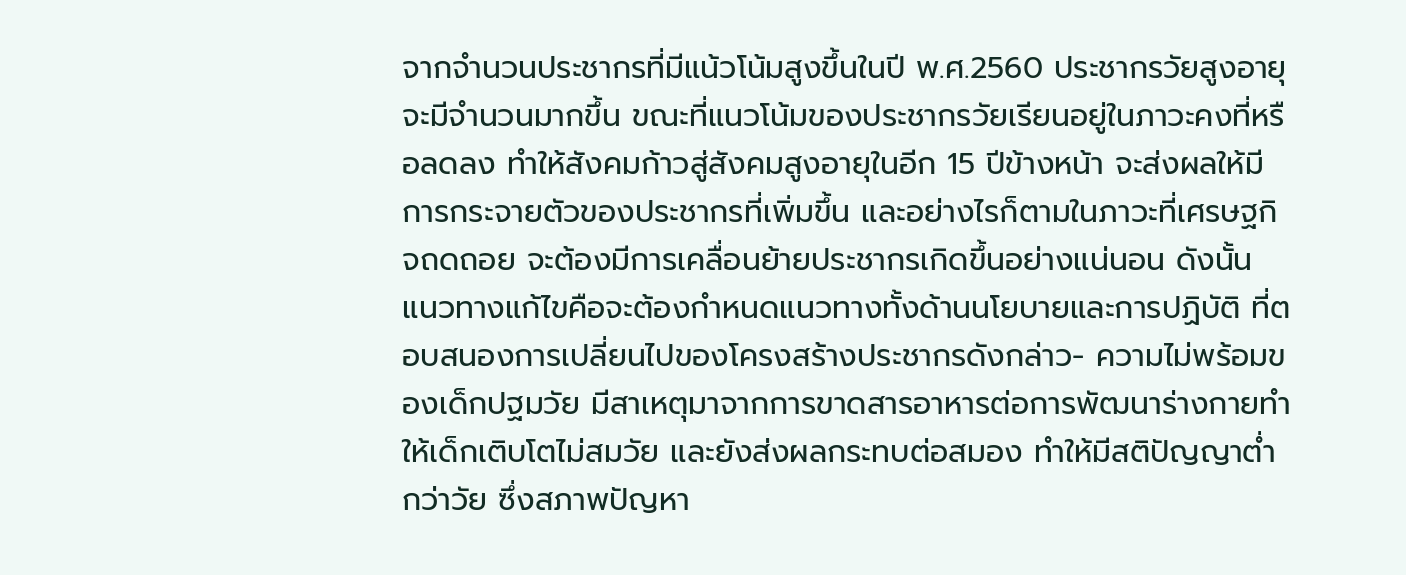จากจำนวนประชากรที่มีแน้วโน้มสูงขึ้นในปี พ.ศ.2560 ประชากรวัยสูงอายุจะมีจำนวนมากขึ้น ขณะที่แนวโน้มของประชากรวัยเรียนอยู่ในภาวะคงที่หรือลดลง ทำให้สังคมก้าวสู่สังคมสูงอายุในอีก 15 ปีข้างหน้า จะส่งผลให้มีการกระจายตัวของประชากรที่เพิ่มขึ้น และอย่างไรก็ตามในภาวะที่เศรษฐกิจถดถอย จะต้องมีการเคลื่อนย้ายประชากรเกิดขึ้นอย่างแน่นอน ดังนั้น แนวทางแก้ไขคือจะต้องกำหนดแนวทางทั้งด้านนโยบายและการปฏิบัติ ที่ตอบสนองการเปลี่ยนไปของโครงสร้างประชากรดังกล่าว- ความไม่พร้อมของเด็กปฐมวัย มีสาเหตุมาจากการขาดสารอาหารต่อการพัฒนาร่างกายทำให้เด็กเติบโตไม่สมวัย และยังส่งผลกระทบต่อสมอง ทำให้มีสติปัญญาต่ำกว่าวัย ซึ่งสภาพปัญหา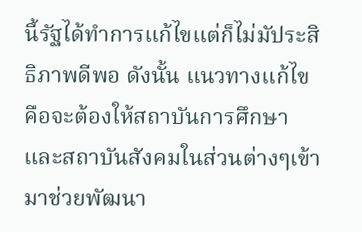นี้รัฐได้ทำการแก้ไขแต่ก็ไม่มัประสิธิภาพดีพอ ดังนั้น แนวทางแก้ไขคือจะต้องให้สถาบันการศึกษาและสถาบันสังคมในส่วนต่างๆเข้ามาช่วยพัฒนา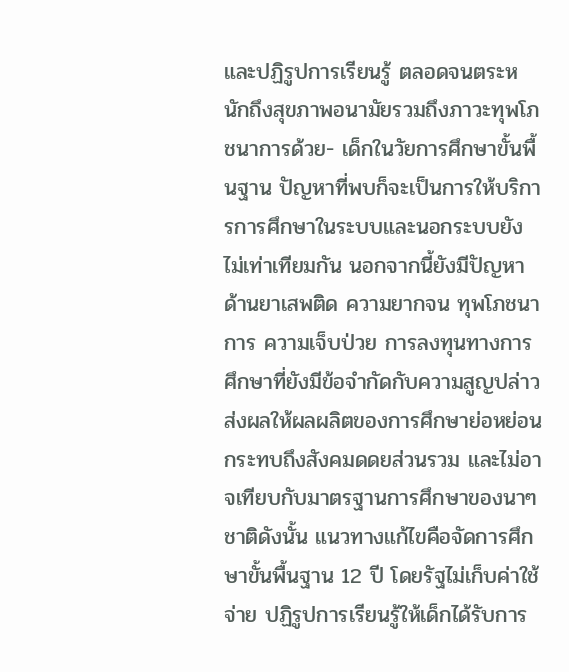และปฏิรูปการเรียนรู้ ตลอดจนตระหนักถึงสุขภาพอนามัยรวมถึงภาวะทุพโภชนาการด้วย- เด็กในวัยการศึกษาขั้นพื้นฐาน ปัญหาที่พบก็จะเป็นการให้บริการการศึกษาในระบบและนอกระบบยังไม่เท่าเทียมกัน นอกจากนี้ยังมีปัญหาด้านยาเสพติด ความยากจน ทุพโภชนาการ ความเจ็บป่วย การลงทุนทางการศึกษาที่ยังมีข้อจำกัดกับความสูญปล่าว ส่งผลให้ผลผลิตของการศึกษาย่อหย่อนกระทบถึงสังคมดดยส่วนรวม และไม่อาจเทียบกับมาตรฐานการศึกษาของนาๆชาติดังนั้น แนวทางแก้ไขคือจัดการศึกษาขั้นพื้นฐาน 12 ปี โดยรัฐไม่เก็บค่าใช้จ่าย ปฏิรูปการเรียนรู้ให้เด็กได้รับการ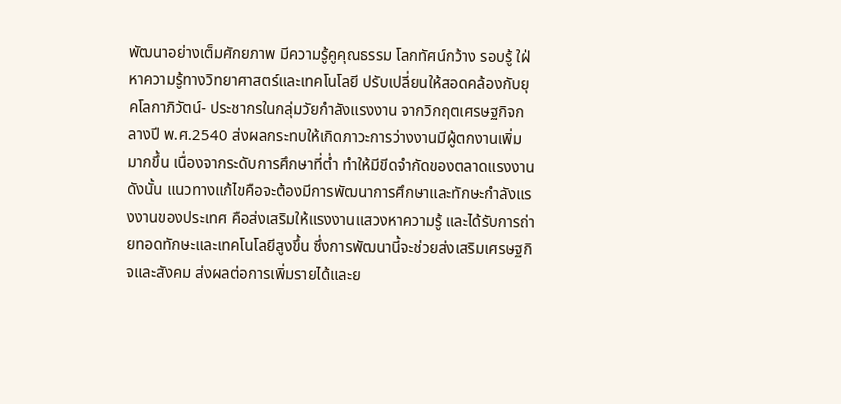พัฒนาอย่างเต็มศักยภาพ มีความรู้คูคุณธรรม โลกทัศน์กว้าง รอบรู้ ใฝ่หาความรู้ทางวิทยาศาสตร์และเทคโนโลยี ปรับเปลี่ยนให้สอดคล้องกับยุคโลกาภิวัตน์- ประชากรในกลุ่มวัยกำลังแรงงาน จากวิกฤตเศรษฐกิจกลางปี พ.ศ.2540 ส่งผลกระทบให้เกิดภาวะการว่างงานมีผู้ตกงานเพิ่มมากขึ้น เนื่องจากระดับการศึกษาที่ต่ำ ทำให้มีขีดจำกัดของตลาดแรงงาน ดังนั้น แนวทางแก้ไขคือจะต้องมีการพัฒนาการศึกษาและทักษะกำลังแรงงานของประเทศ คือส่งเสริมให้แรงงานแสวงหาความรู้ และได้รับการถ่ายทอดทักษะและเทคโนโลยีสูงขึ้น ซึ่งการพัฒนานี้จะช่วยส่งเสริมเศรษฐกิจและสังคม ส่งผลต่อการเพิ่มรายได้และย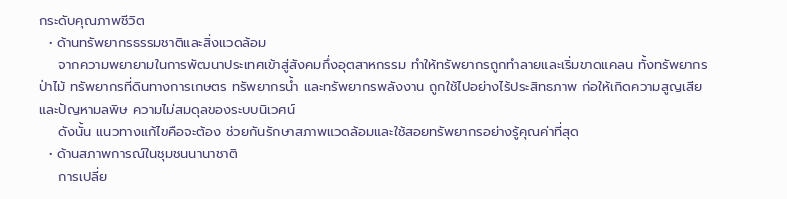กระดับคุณภาพชีวิต
  • ด้านทรัพยากรธรรมชาติและสิ่งแวดล้อม
    จากความพยายามในการพัฒนาประเทศเข้าสู่สังคมกึ่งอุตสาหกรรม ทำให้ทรัพยากรถูกทำลายและเริ่มขาดแคลน ทั้งทรัพยากรป่าไม้ ทรัพยากรที่ดินทางการเกษตร ทรัพยากรน้ำ และทรัพยากรพลังงาน ถูกใช้ไปอย่างไร้ประสิทธภาพ ก่อให้เกิดความสูญเสียและปัญหามลพิษ ความไม่สมดุลของระบบนิเวศน์
    ดังนั้น แนวทางแก้ไขคือจะต้อง ช่วยกันรักษาสภาพแวดล้อมและใช้สอยทรัพยากรอย่างรู้คุณค่าที่สุด
  • ด้านสภาพการณ์ในชุมชนนานาชาติ
    การเปลี่ย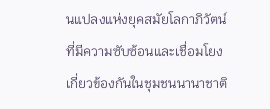นแปลงแห่งยุคสมัยโลกาภิวัตน์  ที่มีความซับซ้อนและเชื่อมโยงเกี่ยวข้องกันในชุมชนนานาชาติ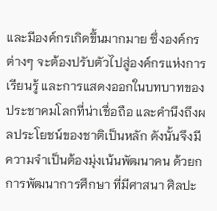และมีองค์กรเกิดขึ้นมากมาย ซึ่งองค์กรต่างๆ จะต้องปรับตัวไปสู่องค์กรแห่งการเรียนรู้ และการแสดงออกในบทบาทของประชาคมโลกที่น่าเชื่อถือ และคำนึงถึงผลประโยชน์ของชาติเป็นหลัก ดังนั้นจึงมีความจำเป็นต้องมุ่งเน้นพัฒนาคน ด้วยกการพัฒนาการศึกษา ที่มีศาสนา ศิลปะ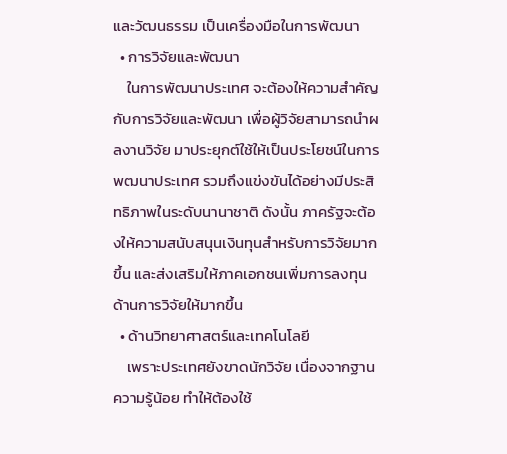และวัฒนธรรม เป็นเครื่องมือในการพัฒนา
  • การวิจัยและพัฒนา
    ในการพัฒนาประเทศ จะต้องให้ความสำคัญกับการวิจัยและพัฒนา เพื่อผู้วิจัยสามารถนำผลงานวิจัย มาประยุกต์ใช้ให้เป็นประโยชน์ในการพฒนาประเทศ รวมถึงแข่งขันได้อย่างมีประสิทธิภาพในระดับนานาชาติ ดังนั้น ภาครัฐจะต้องให้ความสนับสนุนเงินทุนสำหรับการวิจัยมากขึ้น และส่งเสริมให้ภาคเอกชนเพิ่มการลงทุนด้านการวิจัยให้มากขึ้น
  • ด้านวิทยาศาสตร์และเทคโนโลยี
    เพราะประเทศยังขาดนักวิจัย เนื่องจากฐานความรู้น้อย ทำให้ต้องใช้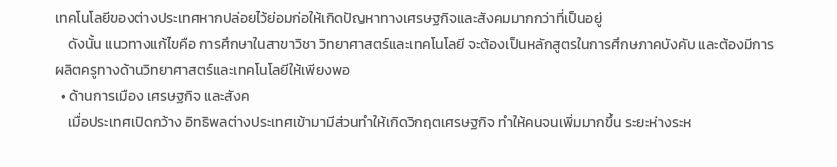เทคโนโลยีของต่างประเทศหากปล่อยไว้ย่อมก่อให้เกิดปัญหาทางเศรษฐกิจและสังคมมากกว่าที่เป็นอยู่
    ดังนั้น แนวทางแก้ไขคือ การศึกษาในสาขาวิชา วิทยาศาสตร์และเทคโนโลยี จะต้องเป็นหลักสูตรในการศึกษภาคบังคับ และต้องมีการผลิตครูทางด้านวิทยาศาสตร์และเทคโนโลยีให้เพียงพอ
  • ด้านการเมือง เศรษฐกิจ และสังค
    เมื่อประเทศเปิดกว้าง อิทธิพลต่างประเทศเข้ามามีส่วนทำให้เกิดวิกฤตเศรษฐกิจ ทำให้คนจนเพิ่มมากขึ้น ระยะห่างระห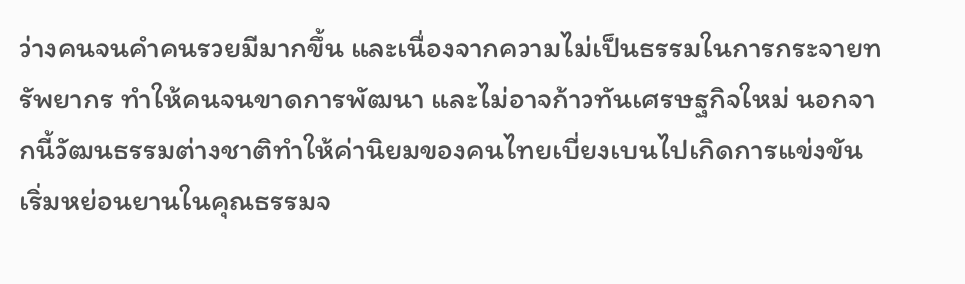ว่างคนจนคำคนรวยมีมากขึ้น และเนื่องจากความไม่เป็นธรรมในการกระจายทรัพยากร ทำให้คนจนขาดการพัฒนา และไม่อาจก้าวทันเศรษฐกิจใหม่ นอกจากนี้วัฒนธรรมต่างชาติทำให้ค่านิยมของคนไทยเบี่ยงเบนไปเกิดการแข่งขัน เริ่มหย่อนยานในคุณธรรมจ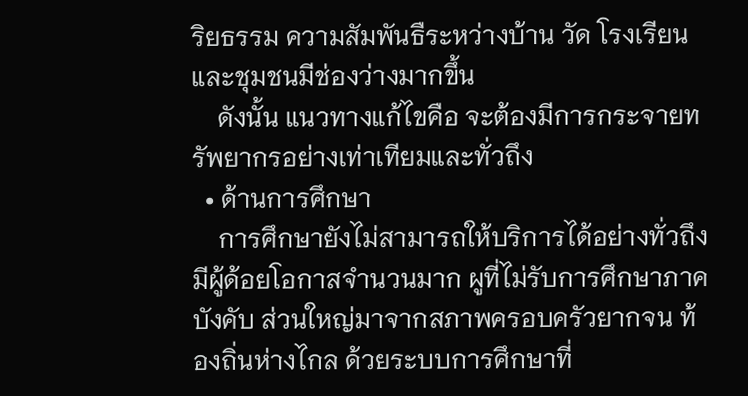ริยธรรม ความสัมพันธืระหว่างบ้าน วัด โรงเรียน และชุมชนมีช่องว่างมากขึ้น
    ดังนั้น แนวทางแก้ไขคือ จะต้องมีการกระจายทรัพยากรอย่างเท่าเทียมและทั่วถึง
  • ด้านการศึกษา
    การศึกษายังไม่สามารถให้บริการได้อย่างทั่วถึงมีผู้ด้อยโอกาสจำนวนมาก ผูที่ไม่รับการศึกษาภาคบังคับ ส่วนใหญ่มาจากสภาพครอบครัวยากจน ท้องถิ่นห่างไกล ด้วยระบบการศึกษาที่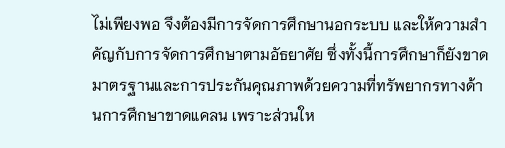ไม่เพียงพอ จึงต้องมีการจัดการศึกษานอกระบบ และให้ความสำคัญกับการจัดการศึกษาตามอัธยาศัย ซึ่งทั้งนี้การศึกษาก็ยังขาดมาตรฐานและการประกันคุณภาพด้วยความที่ทรัพยากรทางด้านการศึกษาขาดแคลน เพราะส่วนให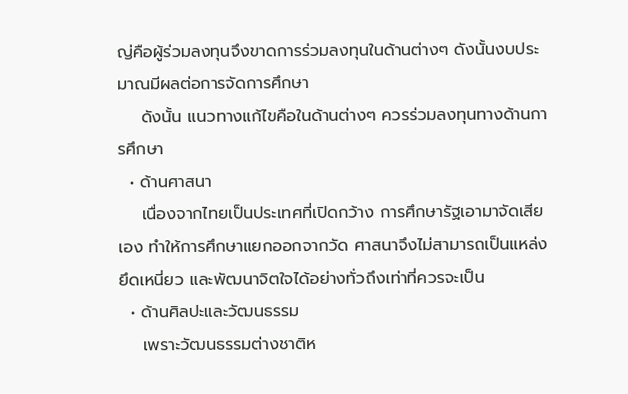ญ่คือผู้ร่วมลงทุนจึงขาดการร่วมลงทุนในด้านต่างๆ ดังนั้นงบประมาณมีผลต่อการจัดการศึกษา
    ดังนั้น แนวทางแก้ไขคือในด้านต่างๆ ควรร่วมลงทุนทางด้านการศึกษา
  • ด้านศาสนา
    เนื่องจากไทยเป็นประเทศที่เปิดกว้าง การศึกษารัฐเอามาจัดเสียเอง ทำให้การศึกษาแยกออกจากวัด ศาสนาจึงไม่สามารถเป็นแหล่งยึดเหนี่ยว และพัฒนาจิตใจได้อย่างทั่วถึงเท่าที่ควรจะเป็น
  • ด้านศิลปะและวัฒนธรรม
    เพราะวัฒนธรรมต่างชาติห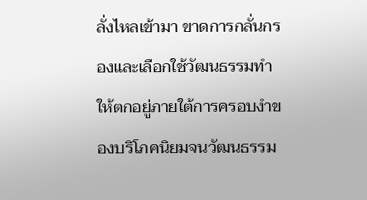ลั่งไหลเข้ามา ขาดการกลั่นกรองและเลือกใช้วัฒนธรรมทำให้ตกอยู่ภายใต้การครอบงำของบริโภคนิยมจนวัฒนธรรม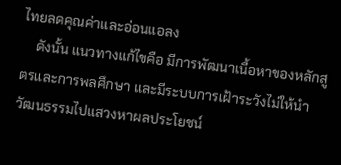ไทยลดคุณค่าและอ่อนแอลง
    ดังนั้น แนวทางแก้ไขคือ มีการพัฒนาเนื้อหาของหลักสูตรและการพลศึกษา และมีระบบการเฝ้าระวังไม่ให้นำวัฒนธรรมไปแสวงหาผลประโยชน์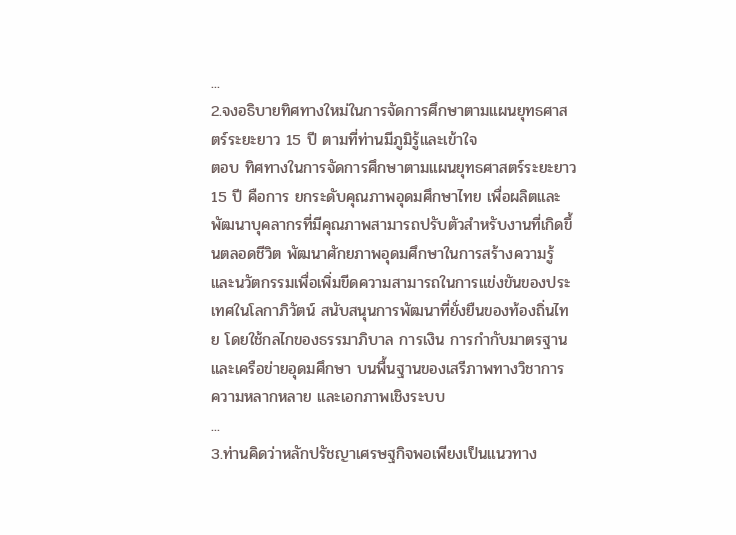...
2.จงอธิบายทิศทางใหม่ในการจัดการศึกษาตามแผนยุทธศาสตร์ระยะยาว 15 ปี ตามที่ท่านมีภูมิรู้และเข้าใจ
ตอบ ทิศทางในการจัดการศึกษาตามแผนยุทธศาสตร์ระยะยาว 15 ปี คือการ ยกระดับคุณภาพอุดมศึกษาไทย เพื่อผลิตและพัฒนาบุคลากรที่มีคุณภาพสามารถปรับตัวสำหรับงานที่เกิดขึ้นตลอดชีวิต พัฒนาศักยภาพอุดมศึกษาในการสร้างความรู้และนวัตกรรมเพื่อเพิ่มขีดความสามารถในการแข่งขันของประเทศในโลกาภิวัตน์ สนับสนุนการพัฒนาที่ยั่งยืนของท้องถิ่นไทย โดยใช้กลไกของธรรมาภิบาล การเงิน การกำกับมาตรฐาน และเครือข่ายอุดมศึกษา บนพื้นฐานของเสรีภาพทางวิชาการ ความหลากหลาย และเอกภาพเชิงระบบ
...
3.ท่านคิดว่าหลักปรัชญาเศรษฐกิจพอเพียงเป็นแนวทาง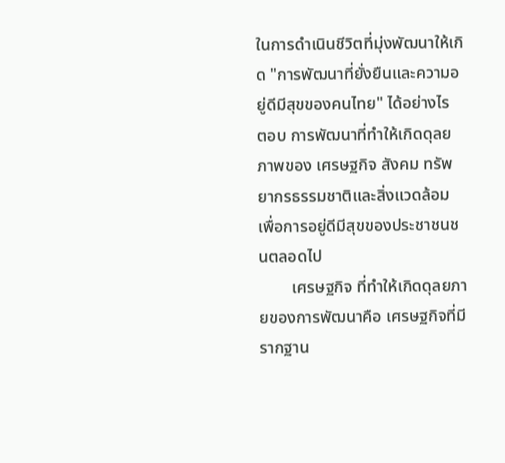ในการดำเนินชีวิตที่มุ่งพัฒนาให้เกิด "การพัฒนาที่ยั่งยืนและความอยู่ดีมีสุขของคนไทย" ได้อย่างไร
ตอบ การพัฒนาที่ทำให้เกิดดุลยภาพของ เศรษฐกิจ สังคม ทรัพยากรธรรมชาติและสิ่งแวดล้อม เพื่อการอยู่ดีมีสุขของประชาชนชนตลอดไป
        เศรษฐกิจ ที่ทำให้เกิดดุลยภายของการพัฒนาคือ เศรษฐกิจที่มีรากฐาน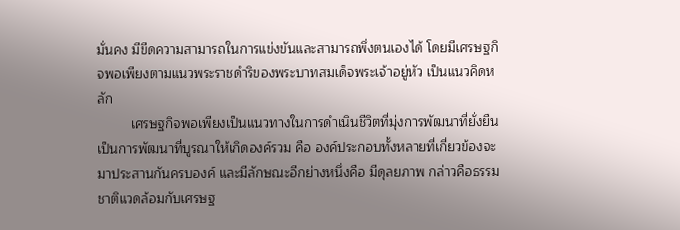มั่นคง มีขีดความสามารถในการแข่งขันและสามารถพึ่งตนเองได้ โดยมีเศรษฐกิจพอเพียงตามแนวพระราชดำริของพระบาทสมเด็จพระเจ้าอยู่หัว เป็นแนวคิดหลัก
         เศรษฐกิจพอเพียงเป็นแนวทางในการดำเนินชีวิตที่มุ่งการพัฒนาที่ยั่งยืนเป็นการพัฒนาที่บูรณาให้เกิดองค์รวม คือ องค์ประกอบทั้งหลายที่เกี่ยวข้องจะมาประสานกันครบองค์ และมีลักษณะอีกย่างหนึ่งคือ มีดุลยภาพ กล่าวคือธรรมชาติแวดล้อมกับเศรษฐ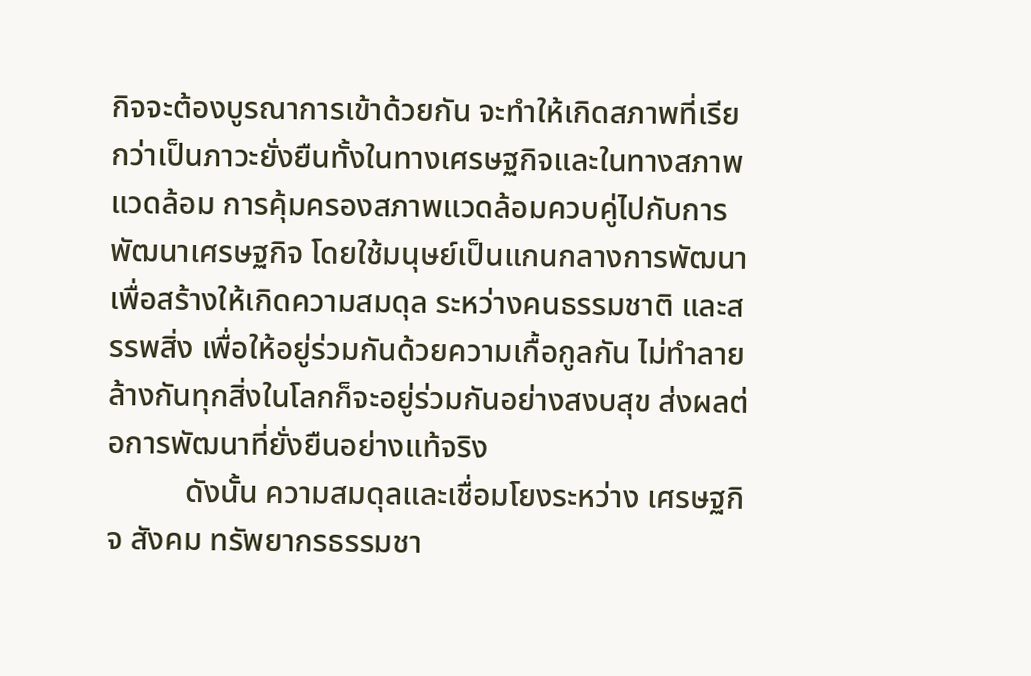กิจจะต้องบูรณาการเข้าด้วยกัน จะทำให้เกิดสภาพที่เรียกว่าเป็นภาวะยั่งยืนทั้งในทางเศรษฐกิจและในทางสภาพแวดล้อม การคุ้มครองสภาพแวดล้อมควบคู่ไปกับการพัฒนาเศรษฐกิจ โดยใช้มนุษย์เป็นแกนกลางการพัฒนาเพื่อสร้างให้เกิดความสมดุล ระหว่างคนธรรมชาติ และสรรพสิ่ง เพื่อให้อยู่ร่วมกันด้วยความเกื้อกูลกัน ไม่ทำลายล้างกันทุกสิ่งในโลกก็จะอยู่ร่วมกันอย่างสงบสุข ส่งผลต่อการพัฒนาที่ยั่งยืนอย่างแท้จริง
          ดังนั้น ความสมดุลและเชื่อมโยงระหว่าง เศรษฐกิจ สังคม ทรัพยากรธรรมชา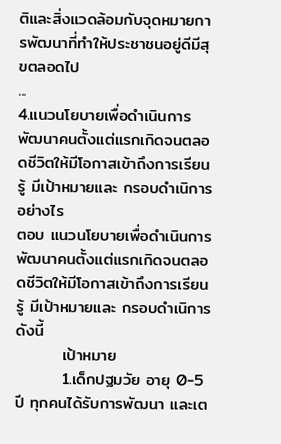ติและสิ่งแวดล้อมกับจุดหมายการพัฒนาที่ทำให้ประชาชนอยู่ดีมีสุขตลอดไป
...
4.แนวนโยบายเพื่อดำเนินการพัฒนาคนตั้งแต่แรกเกิดจนตลอดชีวิตให้มีโอกาสเข้าถึงการเรียนรู้ มีเป้าหมายและ กรอบดำเนิการอย่างไร
ตอบ แนวนโยบายเพื่อดำเนินการพัฒนาคนตั้งแต่แรกเกิดจนตลอดชีวิตให้มีโอกาสเข้าถึงการเรียนรู้ มีเป้าหมายและ กรอบดำเนิการดังนี้
        เป้าหมาย
        1.เด็กปฐมวัย อายุ 0-5 ปี ทุกคนได้รับการพัฒนา และเต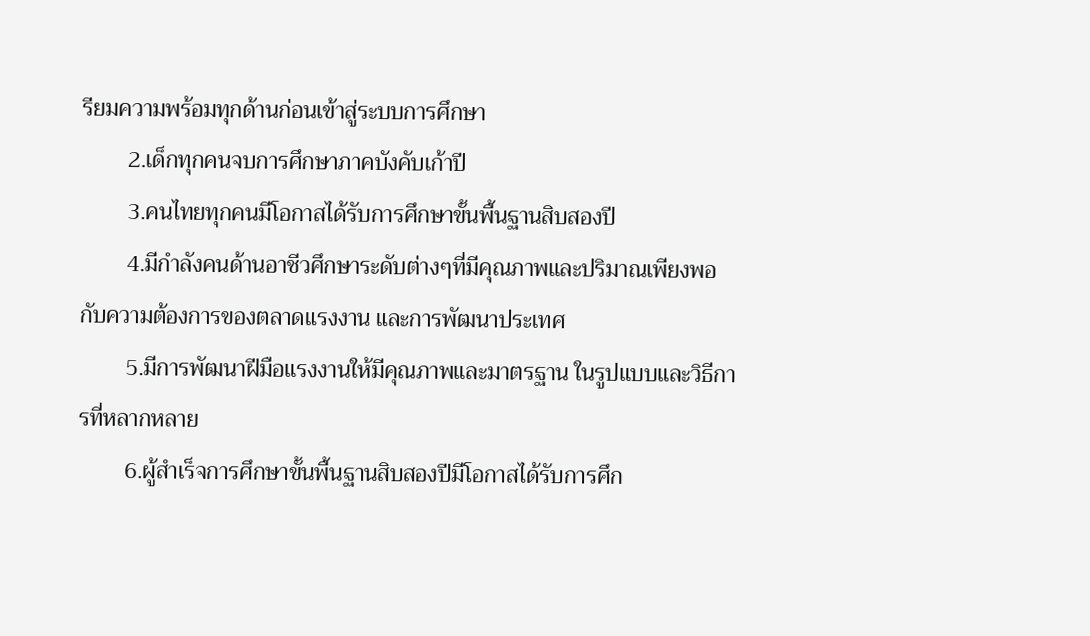รียมความพร้อมทุกด้านก่อนเข้าสู่ระบบการศึกษา
        2.เด็กทุกคนจบการศึกษาภาคบังคับเก้าปี
        3.คนไทยทุกคนมีโอกาสได้รับการศึกษาขั้นพื้นฐานสิบสองปี
        4.มีกำลังคนด้านอาชีวศึกษาระดับต่างๆที่มีคุณภาพและปริมาณเพียงพอกับความต้องการของตลาดแรงงาน และการพัฒนาประเทศ
        5.มีการพัฒนาฝีมือแรงงานให้มีคุณภาพและมาตรฐาน ในรูปแบบและวิธีการที่หลากหลาย
        6.ผู้สำเร็จการศึกษาขั้นพื้นฐานสิบสองปีมีโอกาสได้รับการศึก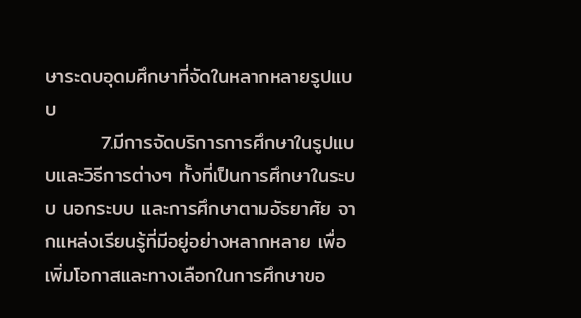ษาระดบอุดมศึกษาที่จัดในหลากหลายรูปแบบ
        7.มีการจัดบริการการศึกษาในรูปแบบและวิธีการต่างๆ ทั้งที่เป็นการศึกษาในระบบ นอกระบบ และการศึกษาตามอัธยาศัย จากแหล่งเรียนรู้ที่มีอยู่อย่างหลากหลาย เพื่อเพิ่มโอกาสและทางเลือกในการศึกษาขอ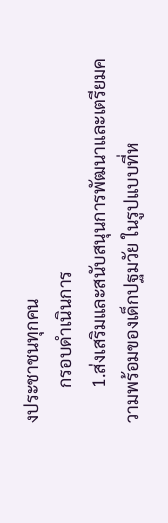งประชาชนทุกคน
        กรอบดำเนินการ
        1.ส่งเสริมและสนับสนุนการพัฒนาและเตรียมความพร้อมของเด็กปฐมวัย ในรูปแบบที่ห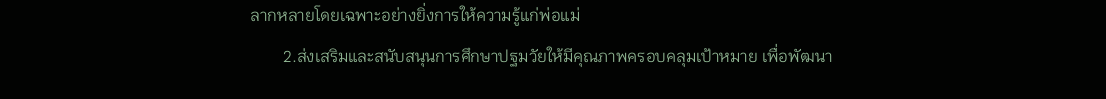ลากหลายโดยเฉพาะอย่างยิ่งการให้ความรู้แก่พ่อแม่
        2.ส่งเสริมและสนับสนุนการศึกษาปฐมวัยให้มีคุณภาพครอบคลุมเป้าหมาย เพื่อพัฒนา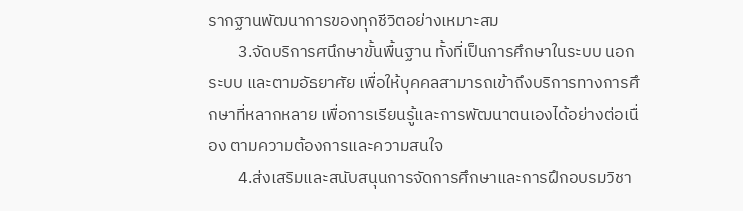รากฐานพัฒนาการของทุกชีวิตอย่างเหมาะสม
        3.จัดบริการศนึกษาขั้นพื้นฐาน ทั้งที่เป็นการศึกษาในระบบ นอกระบบ และตามอัธยาศัย เพื่อให้บุคคลสามารถเข้าถึงบริการทางการศึกษาที่หลากหลาย เพื่อการเรียนรู้และการพัฒนาตนเองได้อย่างต่อเนื่อง ตามความต้องการและความสนใจ
        4.ส่งเสริมและสนับสนุนการจัดการศึกษาและการฝึกอบรมวิชา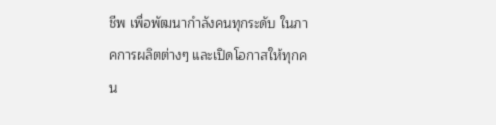ชีพ เพื่อพัฒนากำลังคนทุกระดับ ในภาคการผลิตต่างๆ และเปิดโอกาสให้ทุกคน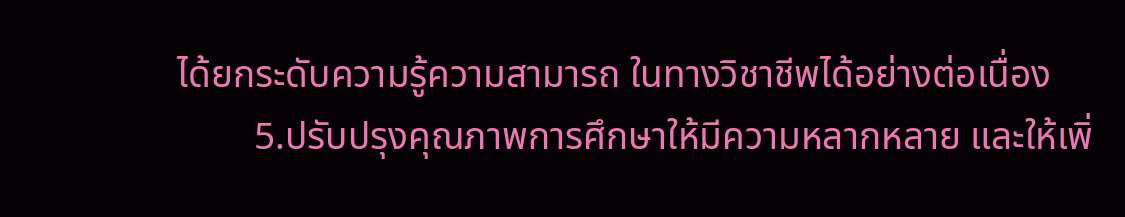ได้ยกระดับความรู้ความสามารถ ในทางวิชาชีพได้อย่างต่อเนื่อง
        5.ปรับปรุงคุณภาพการศึกษาให้มีความหลากหลาย และให้เพิ่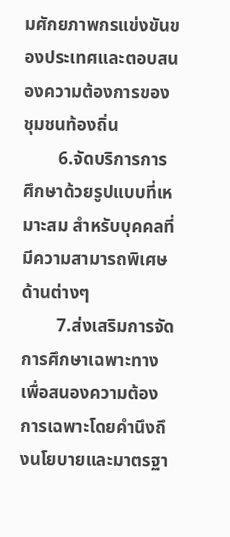มศักยภาพกรแข่งขันของประเทศและตอบสนองความต้องการของชุมชนท้องถิ่น
        6.จัดบริการการศึกษาด้วยรูปแบบที่เหมาะสม สำหรับบุคคลที่มีความสามารถพิเศษด้านต่างๆ
        7.ส่งเสริมการจัดการศึกษาเฉพาะทางเพื่อสนองความต้องการเฉพาะโดยคำนึงถึงนโยบายและมาตรฐา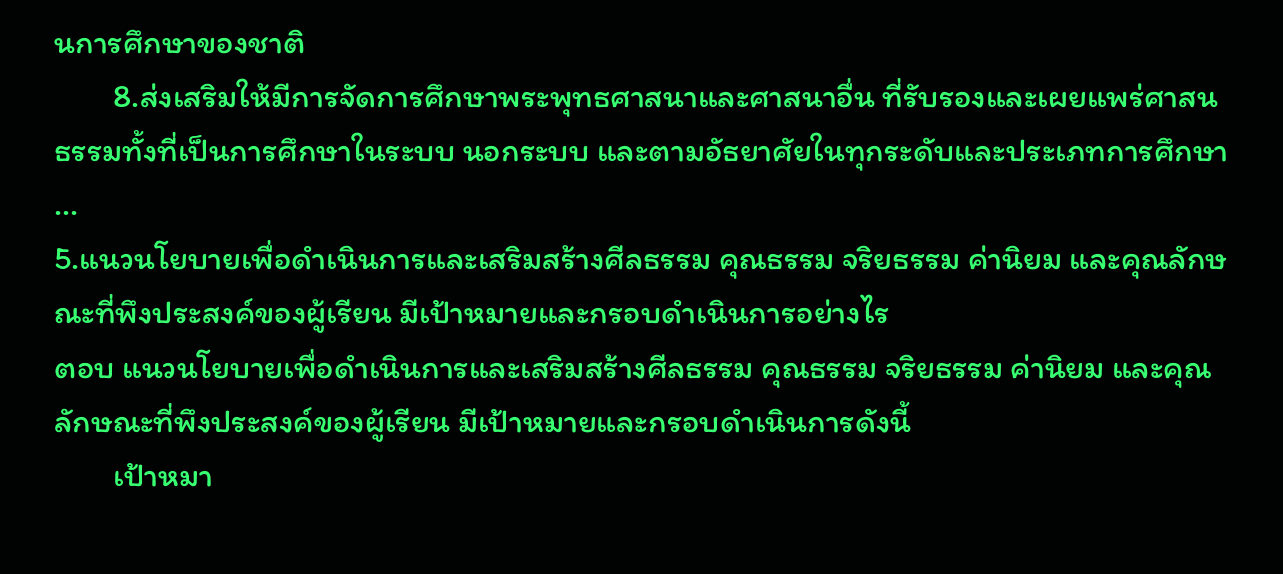นการศึกษาของชาติ
        8.ส่งเสริมให้มีการจัดการศึกษาพระพุทธศาสนาและศาสนาอื่น ที่รับรองและเผยแพร่ศาสนธรรมทั้งที่เป็นการศึกษาในระบบ นอกระบบ และตามอัธยาศัยในทุกระดับและประเภทการศึกษา
...
5.แนวนโยบายเพื่อดำเนินการและเสริมสร้างศีลธรรม คุณธรรม จริยธรรม ค่านิยม และคุณลักษณะที่พึงประสงค์ของผู้เรียน มีเป้าหมายและกรอบดำเนินการอย่างไร
ตอบ แนวนโยบายเพื่อดำเนินการและเสริมสร้างศีลธรรม คุณธรรม จริยธรรม ค่านิยม และคุณลักษณะที่พึงประสงค์ของผู้เรียน มีเป้าหมายและกรอบดำเนินการดังนี้
        เป้าหมา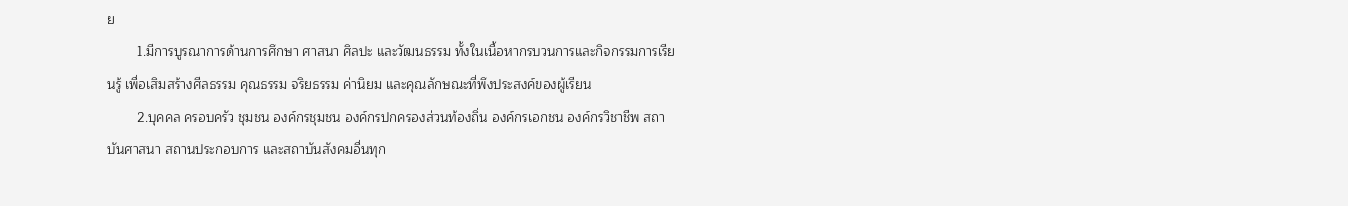ย
        1.มีการบูรณาการด้านการศึกษา ศาสนา ศิลปะ และวัฒนธรรม ทั้งในเนื้อหากรบวนการและกิจกรรมการเรียนรู้ เพื่อเสิมสร้างศีลธรรม คุณธรรม จริยธรรม ค่านิยม และคุณลักษณะที่พึงประสงค์ของผู้เรียน
        2.บุคคล ครอบครัว ชุมชน องค์กรชุมชน องค์กรปกครองส่วนท้องถิ่น องค์กรเอกชน องค์กรวิชาชีพ สถาบันศาสนา สถานประกอบการ และสถาบันสังคมอื่นทุก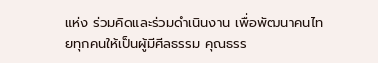แห่ง ร่วมคิดและร่วมดำเนินงาน เพื่อพัฒนาคนไทยทุกคนให้เป็นผู้มีศีลธรรม คุณธรร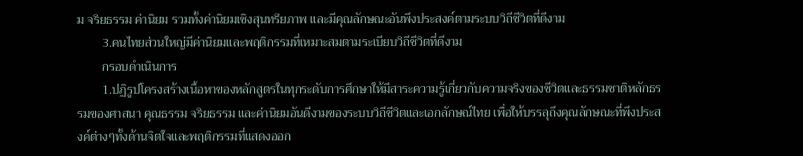ม จริยธรรม ค่านิยม รวมทั้งค่านิยมเชิงสุนทรียภาพ และมีคุณลักษณะอันพึงประสงค์ตามระบบวิถีชีวิตที่ดีงาม
        3.คนไทยส่วนใหญ่มีค่านิยมและพฤติกรรมที่เหมาะสมตามระเบียบวิถีชีวิตที่ดีงาม
        กรอบดำเนินการ
        1.ปฏิรูปโครงสร้างเนื้อหาของหลักสูตรในทุกระดับการศึกษาให้มีสาระความรู้เกี่ยวกับความจริงของชีวิตและธรรมชาติหลักธรรมของศาสนา คุณธรรม จริยธรรม และค่านิยมอันดีงามของระบบวิถีชีวิตและเอกลักษณ์ไทย เพื่อให้บรรลุถึงคุณลักษณะที่พึงประสงค์ต่างๆทั้งด้านจิตใจและพฤติกรรมที่แสดงออก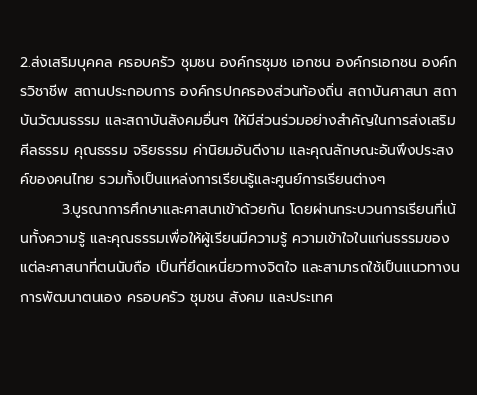2.ส่งเสริมบุคคล ครอบครัว ชุมชน องค์กรชุมช เอกชน องค์กรเอกชน องค์กรวิชาชีพ สถานประกอบการ องค์กรปกครองส่วนท้องถิ่น สถาบันศาสนา สถาบันวัฒนธรรม และสถาบันสังคมอื่นๆ ให้มีส่วนร่วมอย่างสำคัญในการส่งเสริมศีลธรรม คุณธรรม จริยธรรม ค่านิยมอันดีงาม และคุณลักษณะอันพึงประสงค์ของคนไทย รวมทั้งเป็นแหล่งการเรียนรู้และศูนย์การเรียนต่างๆ
        3.บูรณาการศึกษาและศาสนาเข้าด้วยกัน โดยผ่านกระบวนการเรียนที่เน้นทั้งความรู้ และคุณธรรมเพื่อให้ผู้เรียนมีความรู้ ความเข้าใจในแก่นธรรมของแต่ละศาสนาที่ตนนับถือ เป็นที่ยึดเหนี่ยวทางจิตใจ และสามารถใช้เป็นแนวทางนการพัฒนาตนเอง ครอบครัว ชุมชน สังคม และประเทศ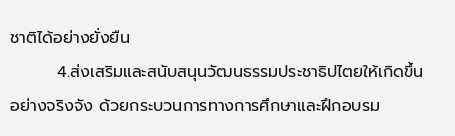ชาติได้อย่างยั่งยืน
        4.ส่งเสริมและสนับสนุนวัฒนธรรมประชาธิปไตยให้เกิดขึ้นอย่างจริงจัง ด้วยกระบวนการทางการศึกษาและฝึกอบรม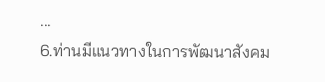...
6.ท่านมีแนวทางในการพัฒนาสังคม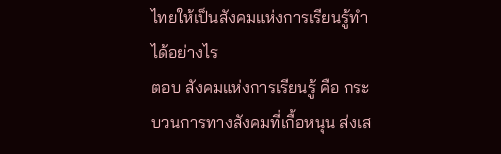ไทยให้เป็นสังคมแห่งการเรียนรู้ทำได้อย่างไร
ตอบ สังคมแห่งการเรียนรู้ คือ กระบวนการทางสังคมที่เกื้อหนุน ส่งเส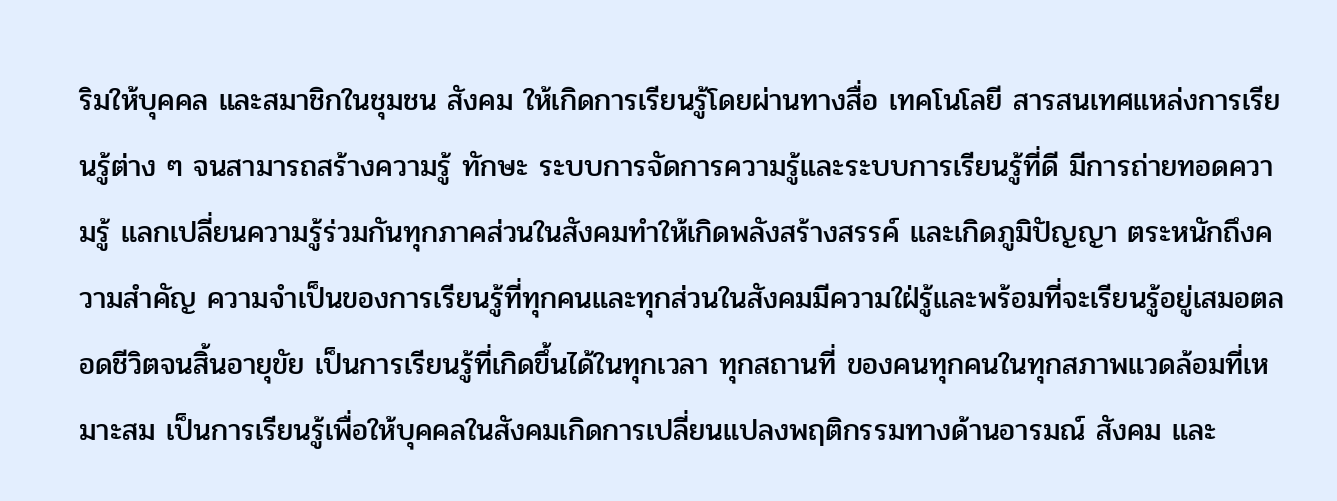ริมให้บุคคล และสมาชิกในชุมชน สังคม ให้เกิดการเรียนรู้โดยผ่านทางสื่อ เทคโนโลยี สารสนเทศแหล่งการเรียนรู้ต่าง ๆ จนสามารถสร้างความรู้ ทักษะ ระบบการจัดการความรู้และระบบการเรียนรู้ที่ดี มีการถ่ายทอดความรู้ แลกเปลี่ยนความรู้ร่วมกันทุกภาคส่วนในสังคมทำให้เกิดพลังสร้างสรรค์ และเกิดภูมิปัญญา ตระหนักถึงความสำคัญ ความจำเป็นของการเรียนรู้ที่ทุกคนและทุกส่วนในสังคมมีความใฝ่รู้และพร้อมที่จะเรียนรู้อยู่เสมอตลอดชีวิตจนสิ้นอายุขัย เป็นการเรียนรู้ที่เกิดขึ้นได้ในทุกเวลา ทุกสถานที่ ของคนทุกคนในทุกสภาพแวดล้อมที่เหมาะสม เป็นการเรียนรู้เพื่อให้บุคคลในสังคมเกิดการเปลี่ยนแปลงพฤติกรรมทางด้านอารมณ์ สังคม และ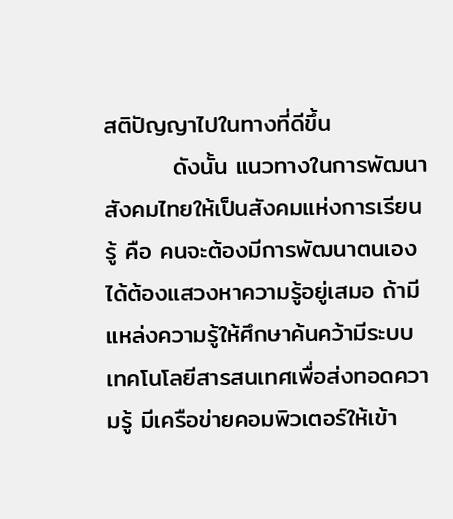สติปัญญาไปในทางที่ดีขึ้น
        ดังนั้น แนวทางในการพัฒนาสังคมไทยให้เป็นสังคมแห่งการเรียนรู้ คือ คนจะต้องมีการพัฒนาตนเองได้ต้องแสวงหาความรู้อยู่เสมอ ถ้ามีแหล่งความรู้ให้ศึกษาค้นคว้ามีระบบเทคโนโลยีสารสนเทศเพื่อส่งทอดความรู้ มีเครือข่ายคอมพิวเตอร์ให้เข้า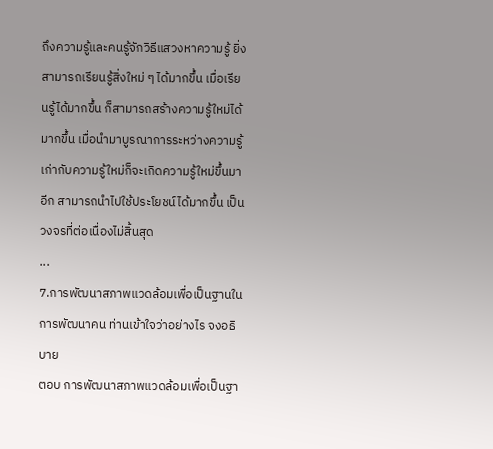ถึงความรู้และคนรู้จักวิธีแสวงหาความรู้ ยิ่งสามารถเรียนรู้สิ่งใหม่ ๆ ได้มากขึ้น เมื่อเรียนรู้ได้มากขึ้น ก็สามารถสร้างความรู้ใหม่ได้มากขึ้น เมื่อนำมาบูรณาการระหว่างความรู้เก่ากับความรู้ใหม่ก็จะเกิดความรู้ใหม่ขึ้นมาอีก สามารถนำไปใช้ประโยชน์ได้มากขึ้น เป็นวงจรที่ต่อเนื่องไม่สิ้นสุด
...
7.การพัฒนาสภาพแวดล้อมเพื่อเป็นฐานในการพัฒนาคน ท่านเข้าใจว่าอย่างไร จงอธิบาย
ตอบ การพัฒนาสภาพแวดล้อมเพื่อเป็นฐา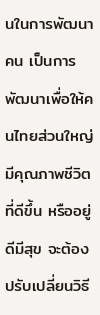นในการพัฒนาคน เป็นการพัฒนาเพื่อให้คนไทยส่วนใหญ่มีคุณภาพชีวิตที่ดีขึ้น หรืออยู่ดีมีสุข จะต้องปรับเปลี่ยนวิธี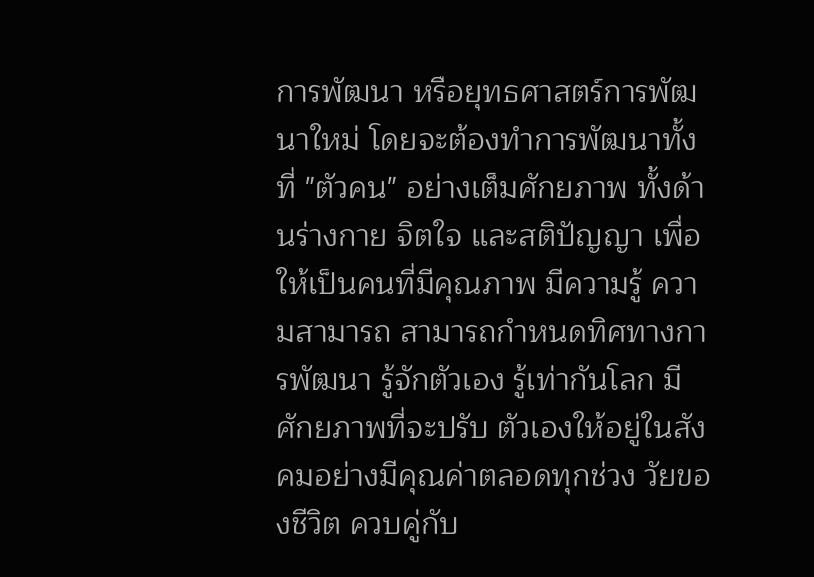การพัฒนา หรือยุทธศาสตร์การพัฒนาใหม่ โดยจะต้องทำการพัฒนาทั้งที่ "ตัวคน" อย่างเต็มศักยภาพ ทั้งด้านร่างกาย จิตใจ และสติปัญญา เพื่อให้เป็นคนที่มีคุณภาพ มีความรู้ ความสามารถ สามารถกำหนดทิศทางการพัฒนา รู้จักตัวเอง รู้เท่ากันโลก มีศักยภาพที่จะปรับ ตัวเองให้อยู่ในสังคมอย่างมีคุณค่าตลอดทุกช่วง วัยของชีวิต ควบคู่กับ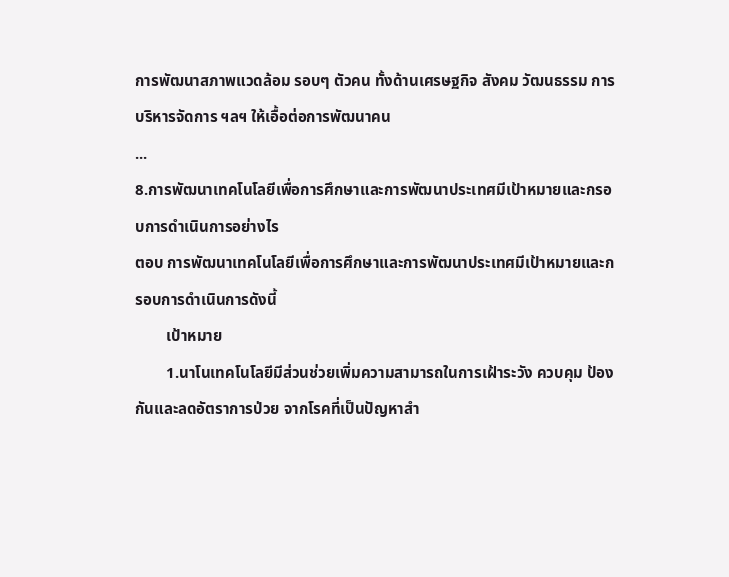การพัฒนาสภาพแวดล้อม รอบๆ ตัวคน ทั้งด้านเศรษฐกิจ สังคม วัฒนธรรม การบริหารจัดการ ฯลฯ ให้เอื้อต่อการพัฒนาคน
...
8.การพัฒนาเทคโนโลยีเพื่อการศึกษาและการพัฒนาประเทศมีเป้าหมายและกรอบการดำเนินการอย่างไร
ตอบ การพัฒนาเทคโนโลยีเพื่อการศึกษาและการพัฒนาประเทศมีเป้าหมายและกรอบการดำเนินการดังนี้
        เป้าหมาย
        1.นาโนเทคโนโลยีมีส่วนช่วยเพิ่มความสามารถในการเฝ้าระวัง ควบคุม ป้องกันและลดอัตราการป่วย จากโรคที่เป็นปัญหาสำ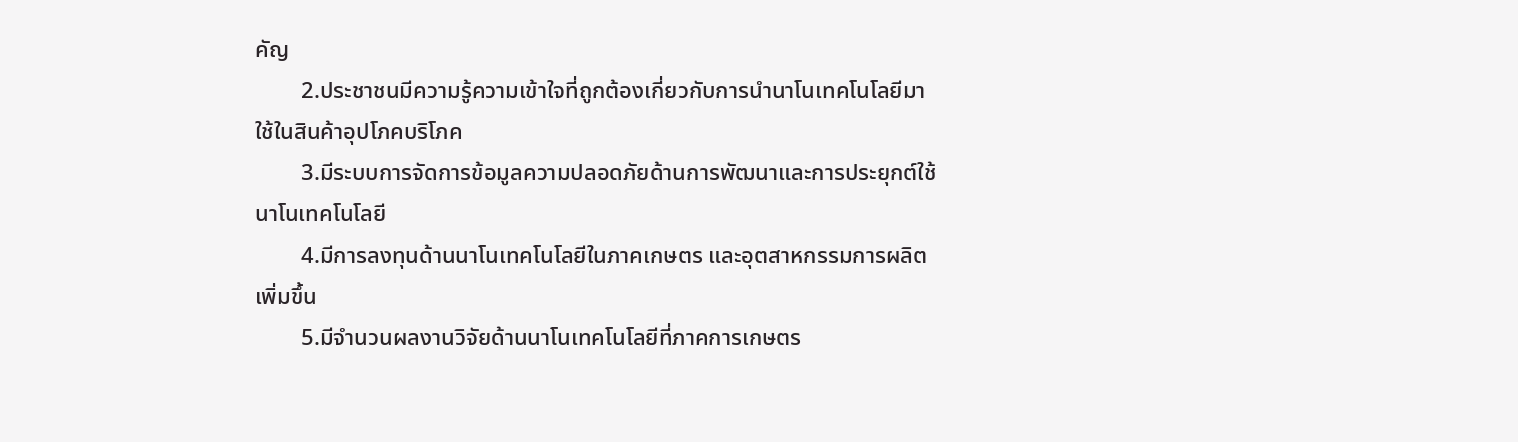คัญ
        2.ประชาชนมีความรู้ความเข้าใจที่ถูกต้องเกี่ยวกับการนำนาโนเทคโนโลยีมาใช้ในสินค้าอุปโภคบริโภค
        3.มีระบบการจัดการข้อมูลความปลอดภัยด้านการพัฒนาและการประยุกต์ใช้นาโนเทคโนโลยี
        4.มีการลงทุนด้านนาโนเทคโนโลยีในภาคเกษตร และอุตสาหกรรมการผลิต เพิ่มขึ้น
        5.มีจำนวนผลงานวิจัยด้านนาโนเทคโนโลยีที่ภาคการเกษตร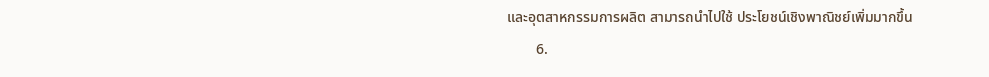และอุตสาหกรรมการผลิต สามารถนำไปใช้ ประโยชน์เชิงพาณิชย์เพิ่มมากขึ้น
        6.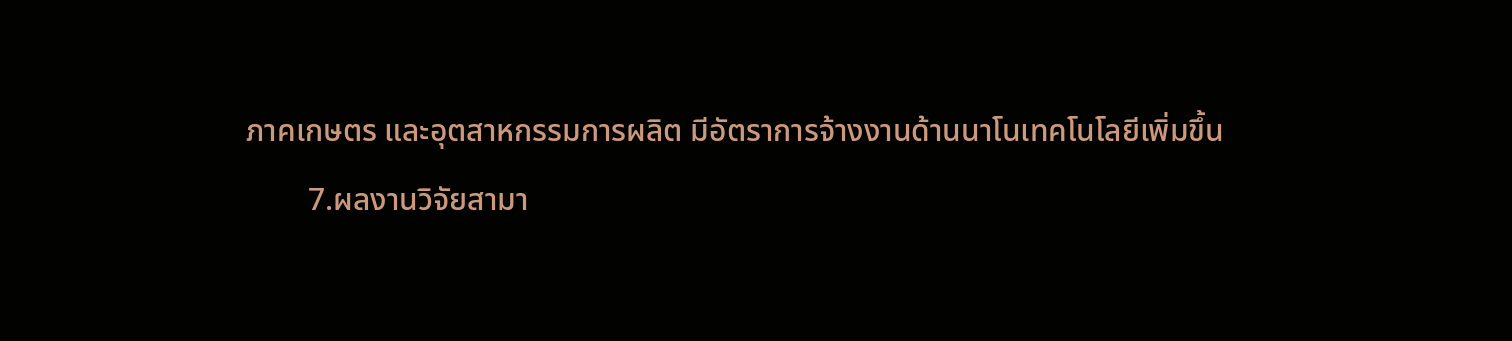ภาคเกษตร และอุตสาหกรรมการผลิต มีอัตราการจ้างงานด้านนาโนเทคโนโลยีเพิ่มขึ้น
        7.ผลงานวิจัยสามา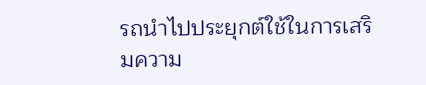รถนำไปประยุกต์ใช้ในการเสริมความ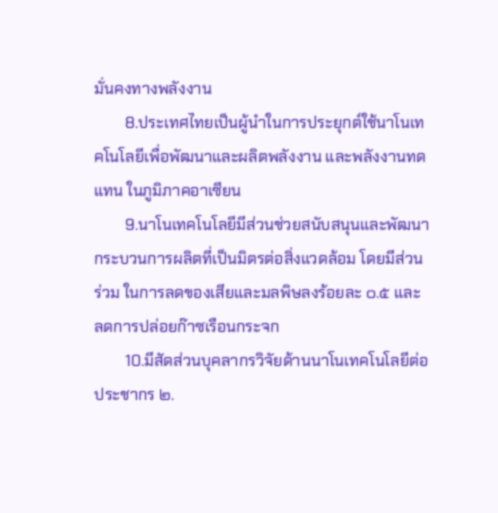มั่นคงทางพลังงาน
        8.ประเทศไทยเป็นผู้นำในการประยุกต์ใช้นาโนเทคโนโลยีเพื่อพัฒนาและผลิตพลังงาน และพลังงานทดแทน ในภูมิภาคอาเซียน
        9.นาโนเทคโนโลยีมีส่วนช่วยสนับสนุนและพัฒนากระบวนการผลิตที่เป็นมิตรต่อสิ่งแวดล้อม โดยมีส่วนร่วม ในการลดของเสียและมลพิษลงร้อยละ ๐.๕ และ ลดการปล่อยก๊าซเรือนกระจก
        10.มีสัดส่วนบุคลากรวิจัยด้านนาโนเทคโนโลยีต่อประชากร ๒.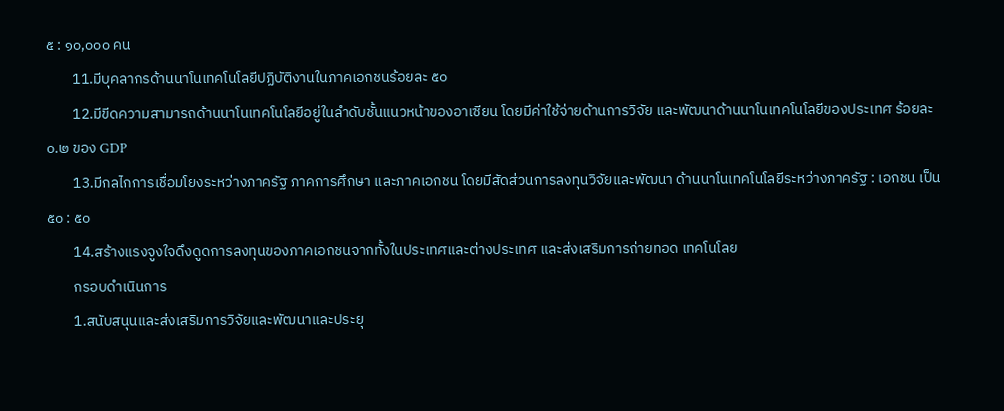๕ : ๑๐,๐๐๐ คน
        11.มีบุคลากรด้านนาโนเทคโนโลยีปฏิบัติงานในภาคเอกชนร้อยละ ๕๐
        12.มีขีดความสามารถด้านนาโนเทคโนโลยีอยู่ในลำดับชั้นแนวหน้าของอาเซียน โดยมีค่าใช้จ่ายด้านการวิจัย และพัฒนาด้านนาโนเทคโนโลยีของประเทศ ร้อยละ ๐.๒ ของ GDP
        13.มีกลไกการเชื่อมโยงระหว่างภาครัฐ ภาคการศึกษา และภาคเอกชน โดยมีสัดส่วนการลงทุนวิจัยและพัฒนา ด้านนาโนเทคโนโลยีระหว่างภาครัฐ : เอกชน เป็น ๕๐ : ๕๐
        14.สร้างแรงจูงใจดึงดูดการลงทุนของภาคเอกชนจากทั้งในประเทศและต่างประเทศ และส่งเสริมการถ่ายทอด เทคโนโลย
        กรอบดำเนินการ
        1.สนับสนุนและส่งเสริมการวิจัยและพัฒนาและประยุ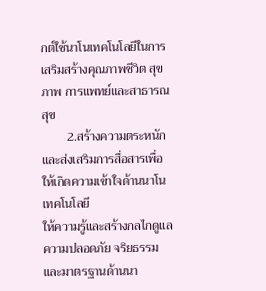กต์ใช้นาโนเทคโนโลยีในการเสริมสร้างคุณภาพชีวิต สุขภาพ การแพทย์และสาธารณสุข
        2.สร้างความตระหนักและส่งเสริมการสื่อสารเพื่อให้เกิดความเข้าใจด้านนาโนเทคโนโลยี
ให้ความรู้และสร้างกลไกดูแลความปลอดภัย จริยธรรม และมาตรฐานด้านนา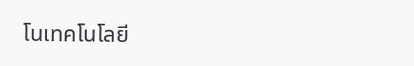โนเทคโนโลยี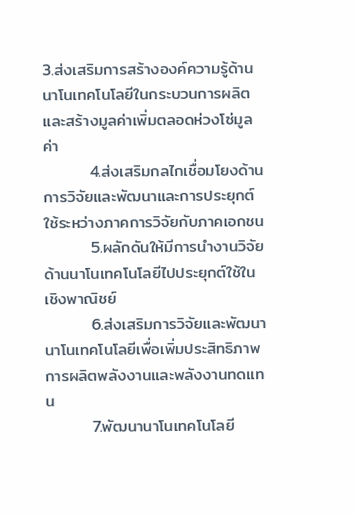3.ส่งเสริมการสร้างองค์ความรู้ด้านนาโนเทคโนโลยีในกระบวนการผลิตและสร้างมูลค่าเพิ่มตลอดห่วงโซ่มูลค่า
        4.ส่งเสริมกลไกเชื่อมโยงด้านการวิจัยและพัฒนาและการประยุกต์ใช้ระหว่างภาคการวิจัยกับภาคเอกชน
        5.ผลักดันให้มีการนำงานวิจัยด้านนาโนเทคโนโลยีไปประยุกต์ใช้ในเชิงพาณิชย์
        6.ส่งเสริมการวิจัยและพัฒนานาโนเทคโนโลยีเพื่อเพิ่มประสิทธิภาพการผลิตพลังงานและพลังงานทดแทน
        7.พัฒนานาโนเทคโนโลยี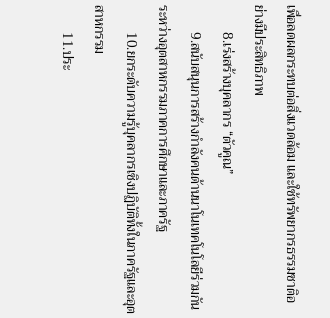เพื่อลดผลกระทบต่อสิ่งแวดล้อม และใช้ทรัพยากรธรรมชาติอย่างมีประสิทธิภาพ
        8.เร่งสร้างบุคลากร “ตัวคูณ”
        9.สนับสนุนการสร้างกำลังคนด้านนาโนเทคโนโลยีร่วมกันระหว่างอุตสาหกรรมภาคการศึกษาและภาครัฐ
        10.ยกระดับความรู้บุคลากรเชิงปฏิบัติทั้งในภาครัฐและอุตสาหกรรม
        11.ประ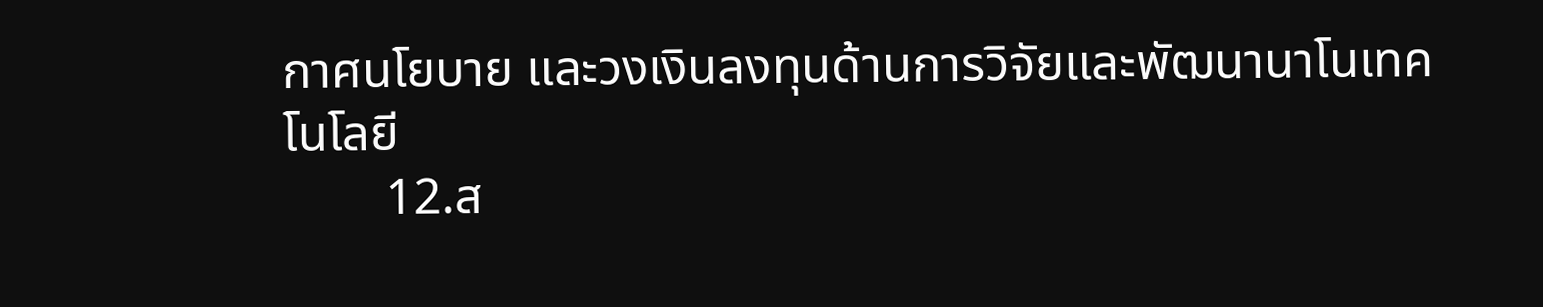กาศนโยบาย และวงเงินลงทุนด้านการวิจัยและพัฒนานาโนเทคโนโลยี
        12.ส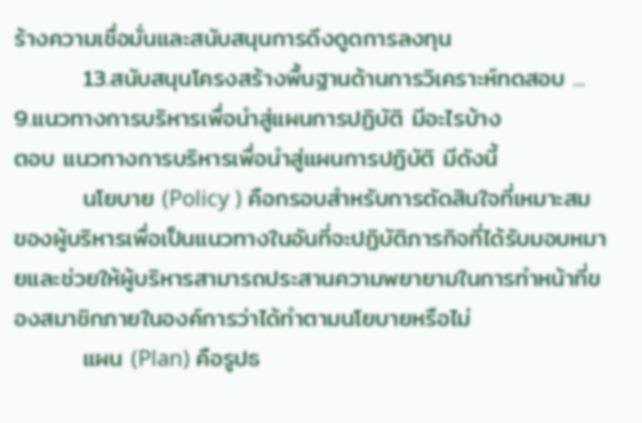ร้างความเชื่อมั่นและสนับสนุนการดึงดูดการลงทุน
        13.สนับสนุนโครงสร้างพื้นฐานด้านการวิเคราะห์ทดสอบ ...
9.แนวทางการบริหารเพื่อนำสู่แผนการปฏิบัติ มีอะไรบ้าง
ตอบ แนวทางการบริหารเพื่อนำสู่แผนการปฏิบัติ มีดังนี้
        นโยบาย (Policy ) คือกรอบสำหรับการตัดสินใจที่เหมาะสมของผู้บริหารเพื่อเป็นแนวทางในอันที่จะปฏิบัติภารกิจที่ได้รับมอบหมายและช่วยให้ผู้บริหารสามารถประสานความพยายามในการทำหน้าที่ของสมาชิกภายในองค์การว่าได้ทำตามนโยบายหรือไม่
        แผน (Plan) คือรูปธ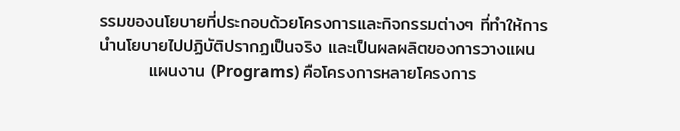รรมของนโยบายที่ประกอบด้วยโครงการและกิจกรรมต่างๆ ที่ทำให้การนำนโยบายไปปฏิบัติปรากฏเป็นจริง และเป็นผลผลิตของการวางแผน
        แผนงาน (Programs) คือโครงการหลายโครงการ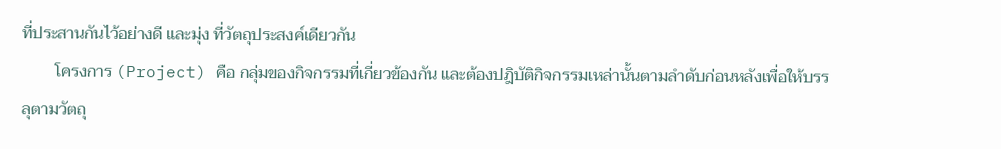ที่ประสานกันไว้อย่างดี และมุ่ง ที่วัตถุประสงค์เดียวกัน
        โครงการ (Project) คือ กลุ่มของกิจกรรมที่เกี่ยวข้องกัน และต้องปฎิบัติกิจกรรมเหล่านั้นตามลำดับก่อนหลังเพื่อให้บรรลุตามวัตถุ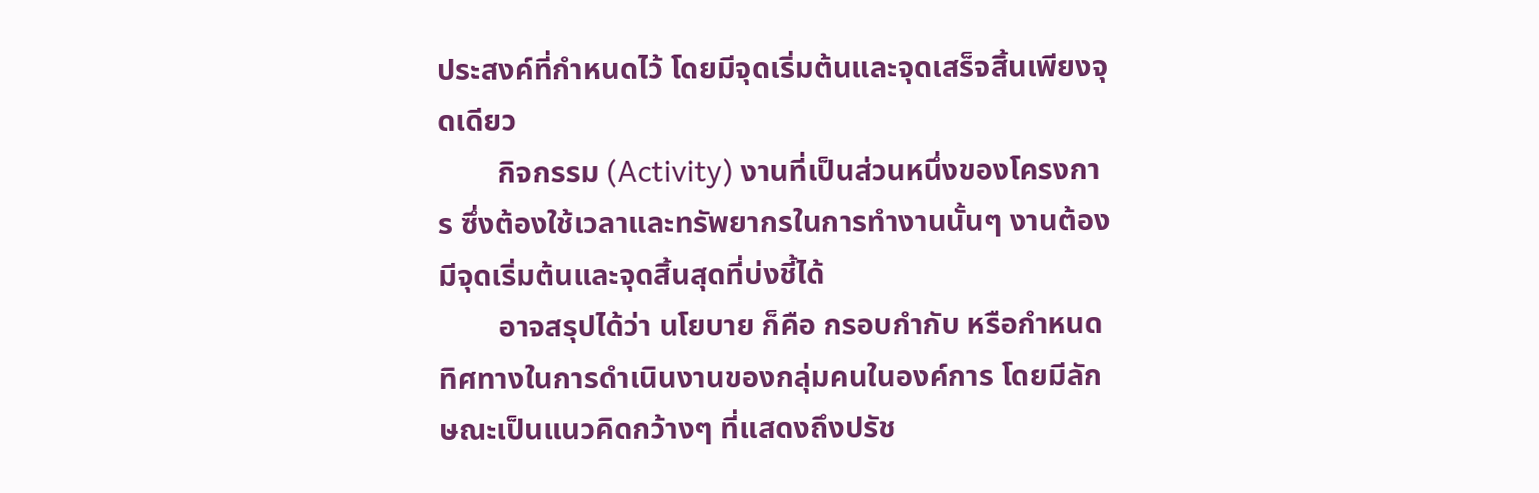ประสงค์ที่กำหนดไว้ โดยมีจุดเริ่มต้นและจุดเสร็จสิ้นเพียงจุดเดียว
        กิจกรรม (Activity) งานที่เป็นส่วนหนึ่งของโครงการ ซึ่งต้องใช้เวลาและทรัพยากรในการทำงานนั้นๆ งานต้องมีจุดเริ่มต้นและจุดสิ้นสุดที่บ่งชี้ได้
        อาจสรุปได้ว่า นโยบาย ก็คือ กรอบกำกับ หรือกำหนดทิศทางในการดำเนินงานของกลุ่มคนในองค์การ โดยมีลักษณะเป็นแนวคิดกว้างๆ ที่แสดงถึงปรัช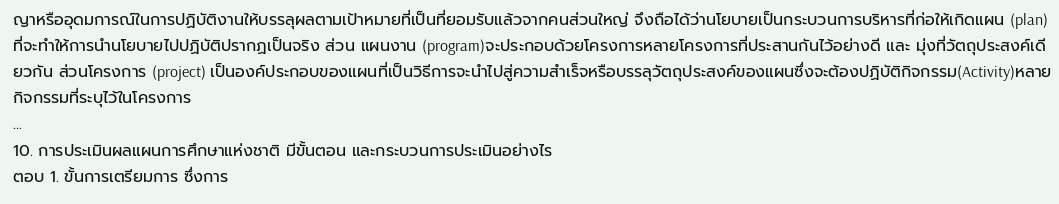ญาหรืออุดมการณ์ในการปฏิบัติงานให้บรรลุผลตามเป้าหมายที่เป็นที่ยอมรับแล้วจากคนส่วนใหญ่ จึงถือได้ว่านโยบายเป็นกระบวนการบริหารที่ก่อให้เกิดแผน (plan)ที่จะทำให้การนำนโยบายไปปฏิบัติปรากฏเป็นจริง ส่วน แผนงาน (program)จะประกอบด้วยโครงการหลายโครงการที่ประสานกันไว้อย่างดี และ มุ่งที่วัตถุประสงค์เดียวกัน ส่วนโครงการ (project) เป็นองค์ประกอบของแผนที่เป็นวิธีการจะนำไปสู่ความสำเร็จหรือบรรลุวัตถุประสงค์ของแผนซึ่งจะต้องปฏิบัติกิจกรรม(Activity)หลายกิจกรรมที่ระบุไว้ในโครงการ
...
10. การประเมินผลแผนการศึกษาแห่งชาติ มีขั้นตอน และกระบวนการประเมินอย่างไร
ตอบ 1. ขั้นการเตรียมการ ซึ่งการ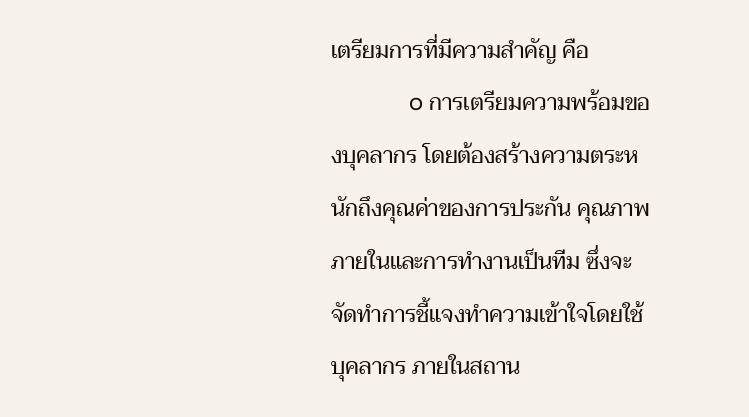เตรียมการที่มีความสำคัญ คือ
             o การเตรียมความพร้อมของบุคลากร โดยต้องสร้างความตระหนักถึงคุณค่าของการประกัน คุณภาพภายในและการทำงานเป็นทีม ซึ่งจะจัดทำการชี้แจงทำความเข้าใจโดยใช้บุคลากร ภายในสถาน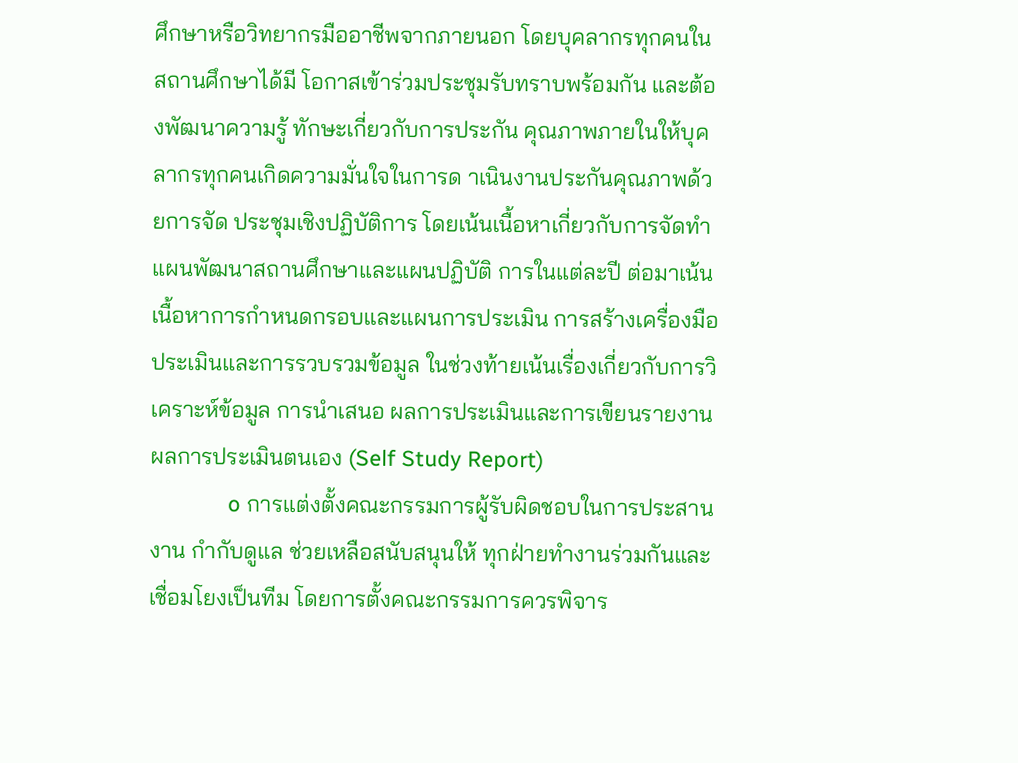ศึกษาหรือวิทยากรมืออาชีพจากภายนอก โดยบุคลากรทุกคนในสถานศึกษาได้มี โอกาสเข้าร่วมประชุมรับทราบพร้อมกัน และต้องพัฒนาความรู้ ทักษะเกี่ยวกับการประกัน คุณภาพภายในให้บุคลากรทุกคนเกิดความมั่นใจในการด าเนินงานประกันคุณภาพด้วยการจัด ประชุมเชิงปฏิบัติการ โดยเน้นเนื้อหาเกี่ยวกับการจัดทำแผนพัฒนาสถานศึกษาและแผนปฏิบัติ การในแต่ละปี ต่อมาเน้นเนื้อหาการกำหนดกรอบและแผนการประเมิน การสร้างเครื่องมือ ประเมินและการรวบรวมข้อมูล ในช่วงท้ายเน้นเรื่องเกี่ยวกับการวิเคราะห์ข้อมูล การนำเสนอ ผลการประเมินและการเขียนรายงานผลการประเมินตนเอง (Self Study Report)
             o การแต่งตั้งคณะกรรมการผู้รับผิดชอบในการประสานงาน กำกับดูแล ช่วยเหลือสนับสนุนให้ ทุกฝ่ายทำงานร่วมกันและเชื่อมโยงเป็นทีม โดยการตั้งคณะกรรมการควรพิจาร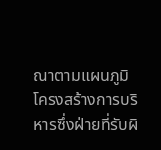ณาตามแผนภูมิ โครงสร้างการบริหารซึ่งฝ่ายที่รับผิ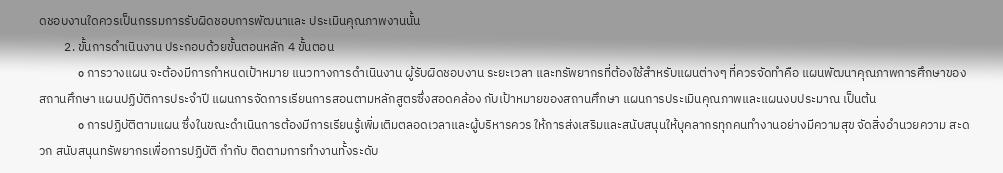ดชอบงานใดควรเป็นกรรมการรับผิดชอบการพัฒนาและ ประเมินคุณภาพงานนั้น
         2. ขั้นการดำเนินงาน ประกอบด้วยขั้นตอนหลัก 4 ขั้นตอน
             o การวางแผน จะต้องมีการกำหนดเป้าหมาย แนวทางการดำเนินงาน ผู้รับผิดชอบงาน ระยะเวลา และทรัพยากรที่ต้องใช้สำหรับแผนต่างๆ ที่ควรจัดทำคือ แผนพัฒนาคุณภาพการศึกษาของ สถานศึกษา แผนปฏิบัติการประจำปี แผนการจัดการเรียนการสอนตามหลักสูตรซึ่งสอดคล้อง กับเป้าหมายของสถานศึกษา แผนการประเมินคุณภาพและแผนงบประมาณ เป็นต้น
             o การปฏิบัติตามแผน ซึ่งในขณะดำเนินการต้องมีการเรียนรู้เพิ่มเติมตลอดเวลาและผู้บริหารควร ให้การส่งเสริมและสนับสนุนให้บุคลากรทุกคนทำงานอย่างมีความสุข จัดสิ่งอำนวยความ สะดวก สนับสนุนทรัพยากรเพื่อการปฏิบัติ กำกับ ติดตามการทำงานทั้งระดับ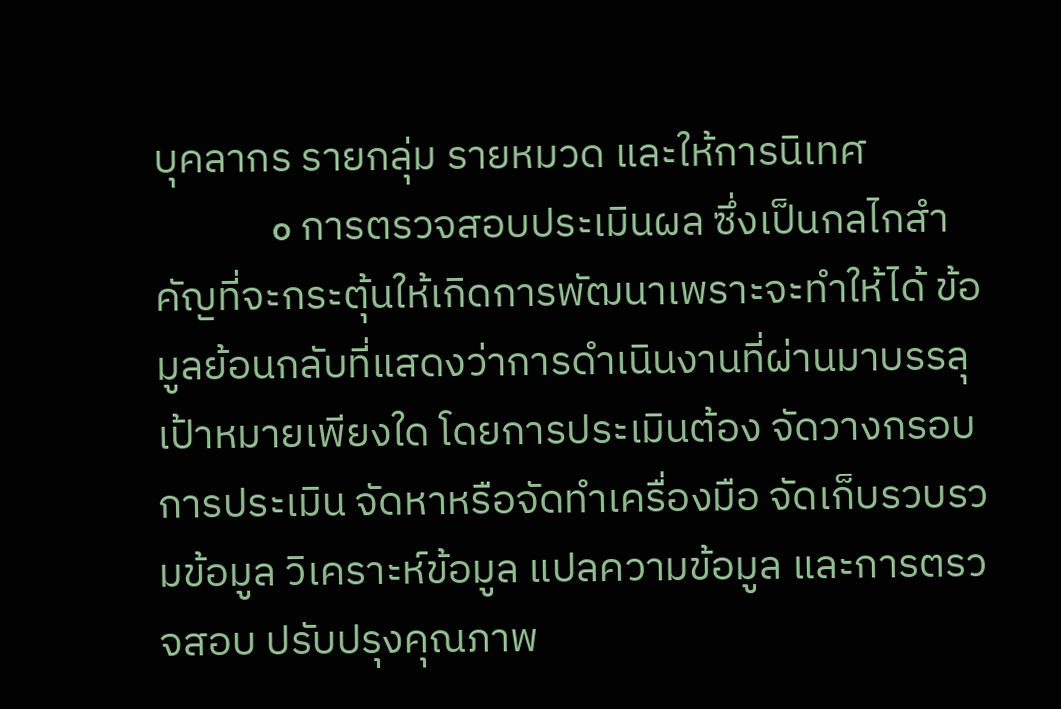บุคลากร รายกลุ่ม รายหมวด และให้การนิเทศ
             o การตรวจสอบประเมินผล ซึ่งเป็นกลไกสำคัญที่จะกระตุ้นให้เกิดการพัฒนาเพราะจะทำให้ได้ ข้อมูลย้อนกลับที่แสดงว่าการดำเนินงานที่ผ่านมาบรรลุเป้าหมายเพียงใด โดยการประเมินต้อง จัดวางกรอบการประเมิน จัดหาหรือจัดทำเครื่องมือ จัดเก็บรวบรวมข้อมูล วิเคราะห์ข้อมูล แปลความข้อมูล และการตรวจสอบ ปรับปรุงคุณภาพ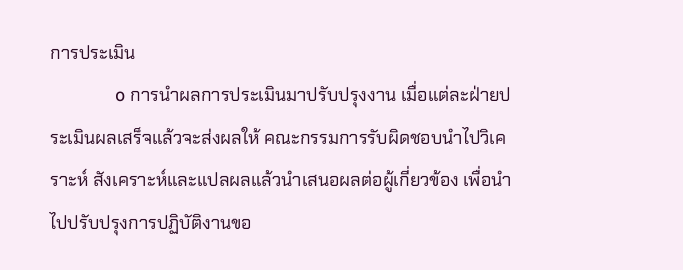การประเมิน
             o การนำผลการประเมินมาปรับปรุงงาน เมื่อแต่ละฝ่ายประเมินผลเสร็จแล้วจะส่งผลให้ คณะกรรมการรับผิดชอบนำไปวิเคราะห์ สังเคราะห์และแปลผลแล้วนำเสนอผลต่อผู้เกี่ยวข้อง เพื่อนำไปปรับปรุงการปฏิบัติงานขอ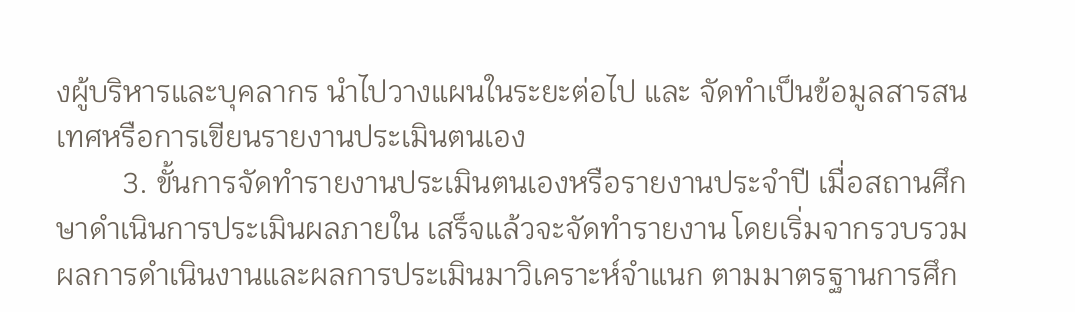งผู้บริหารและบุคลากร นำไปวางแผนในระยะต่อไป และ จัดทำเป็นข้อมูลสารสนเทศหรือการเขียนรายงานประเมินตนเอง
         3. ขั้นการจัดทำรายงานประเมินตนเองหรือรายงานประจำปี เมื่อสถานศึกษาดำเนินการประเมินผลภายใน เสร็จแล้วจะจัดทำรายงาน โดยเริ่มจากรวบรวมผลการดำเนินงานและผลการประเมินมาวิเคราะห์จำแนก ตามมาตรฐานการศึก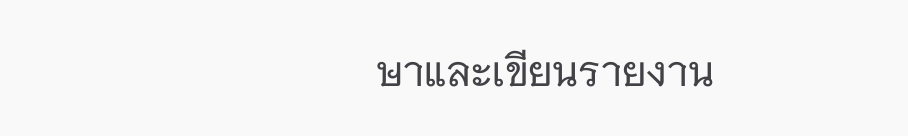ษาและเขียนรายงาน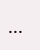...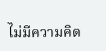ไม่มีความคิด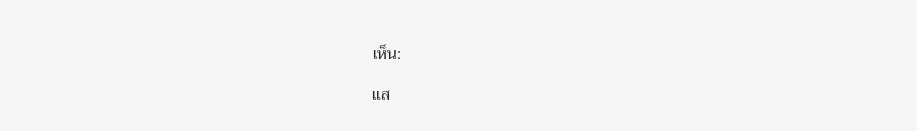เห็น:

แส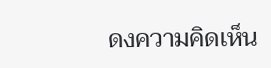ดงความคิดเห็น